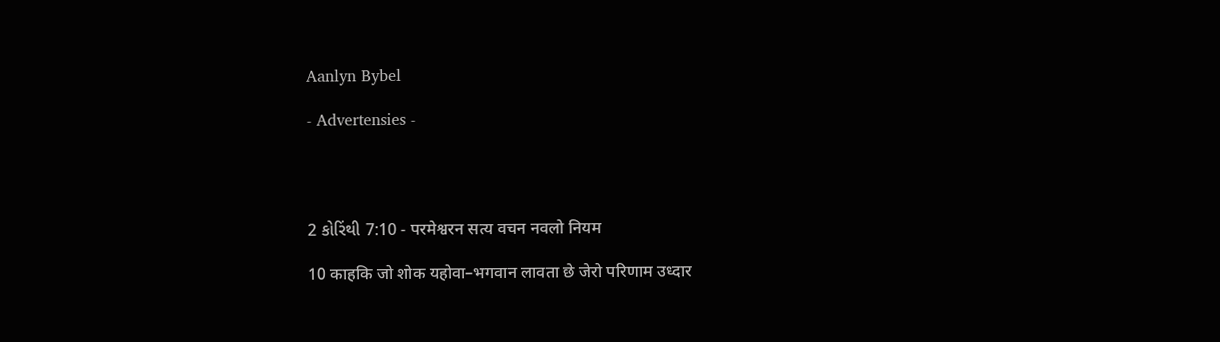Aanlyn Bybel

- Advertensies -




2 કોરિંથી 7:10 - परमेश्वरन सत्य वचन नवलो नियम

10 काहकि जो शोक यहोवा–भगवान लावता छे जेरो परिणाम उध्दार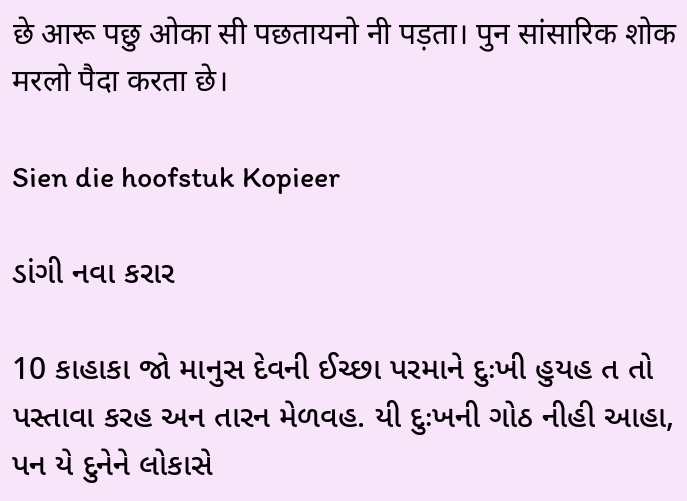छे आरू पछु ओका सी पछतायनो नी पड़ता। पुन सांसारिक शोक मरलो पैदा करता छे।

Sien die hoofstuk Kopieer

ડાંગી નવા કરાર

10 કાહાકા જો માનુસ દેવની ઈચ્છા પરમાને દુઃખી હુયહ ત તો પસ્તાવા કરહ અન તારન મેળવહ. યી દુઃખની ગોઠ નીહી આહા, પન યે દુનેને લોકાસે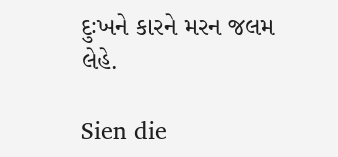દુઃખને કારને મરન જલમ લેહે.

Sien die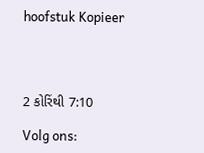hoofstuk Kopieer




2 કોરિંથી 7:10

Volg ons: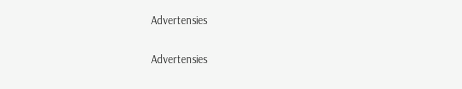Advertensies


Advertensies